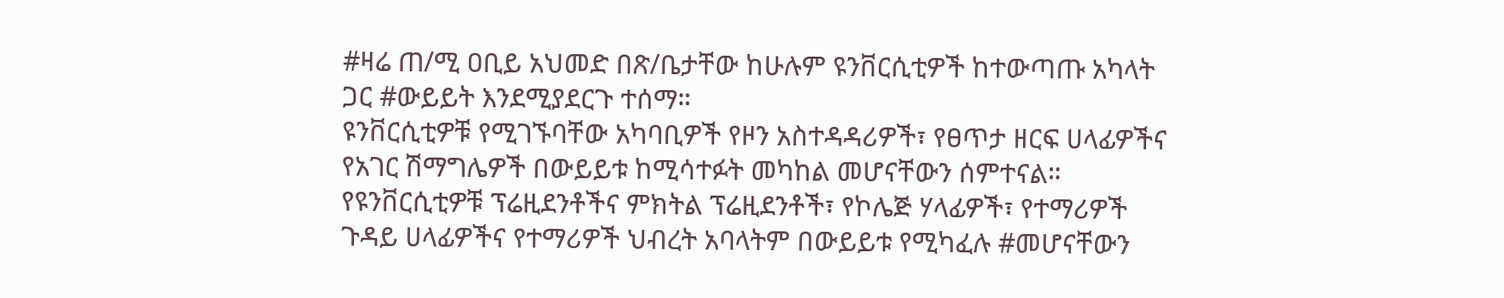#ዛሬ ጠ/ሚ ዐቢይ አህመድ በጽ/ቤታቸው ከሁሉም ዩንቨርሲቲዎች ከተውጣጡ አካላት ጋር #ውይይት እንደሚያደርጉ ተሰማ።
ዩንቨርሲቲዎቹ የሚገኙባቸው አካባቢዎች የዞን አስተዳዳሪዎች፣ የፀጥታ ዘርፍ ሀላፊዎችና የአገር ሽማግሌዎች በውይይቱ ከሚሳተፉት መካከል መሆናቸውን ሰምተናል።
የዩንቨርሲቲዎቹ ፕሬዚደንቶችና ምክትል ፕሬዚደንቶች፣ የኮሌጅ ሃላፊዎች፣ የተማሪዎች ጉዳይ ሀላፊዎችና የተማሪዎች ህብረት አባላትም በውይይቱ የሚካፈሉ #መሆናቸውን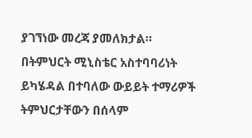ያገኘነው መረጃ ያመለክታል።
በትምህርት ሚኒስቴር አስተባባሪነት ይካሄዳል በተባለው ውይይት ተማሪዎች ትምህርታቸውን በሰላም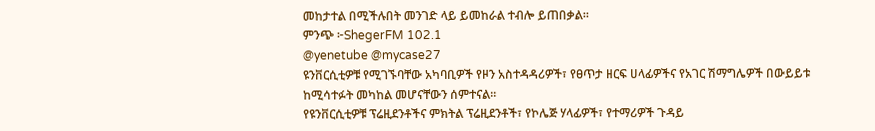መከታተል በሚችሉበት መንገድ ላይ ይመከራል ተብሎ ይጠበቃል።
ምንጭ ፦ShegerFM 102.1
@yenetube @mycase27
ዩንቨርሲቲዎቹ የሚገኙባቸው አካባቢዎች የዞን አስተዳዳሪዎች፣ የፀጥታ ዘርፍ ሀላፊዎችና የአገር ሽማግሌዎች በውይይቱ ከሚሳተፉት መካከል መሆናቸውን ሰምተናል።
የዩንቨርሲቲዎቹ ፕሬዚደንቶችና ምክትል ፕሬዚደንቶች፣ የኮሌጅ ሃላፊዎች፣ የተማሪዎች ጉዳይ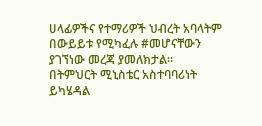ሀላፊዎችና የተማሪዎች ህብረት አባላትም በውይይቱ የሚካፈሉ #መሆናቸውን ያገኘነው መረጃ ያመለክታል።
በትምህርት ሚኒስቴር አስተባባሪነት ይካሄዳል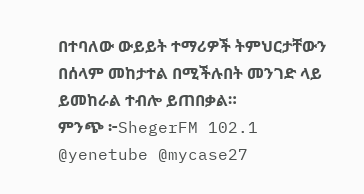በተባለው ውይይት ተማሪዎች ትምህርታቸውን በሰላም መከታተል በሚችሉበት መንገድ ላይ ይመከራል ተብሎ ይጠበቃል።
ምንጭ ፦ShegerFM 102.1
@yenetube @mycase27